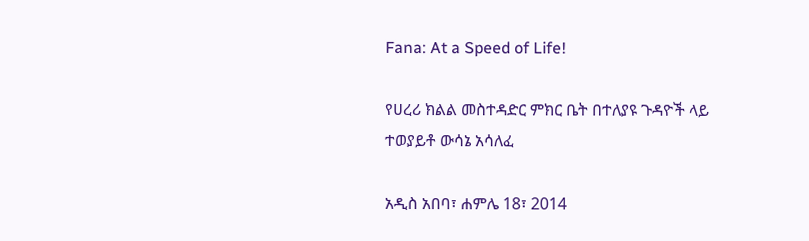Fana: At a Speed of Life!

የሀረሪ ክልል መስተዳድር ምክር ቤት በተለያዩ ጉዳዮች ላይ ተወያይቶ ውሳኔ አሳለፈ

አዲስ አበባ፣ ሐምሌ 18፣ 2014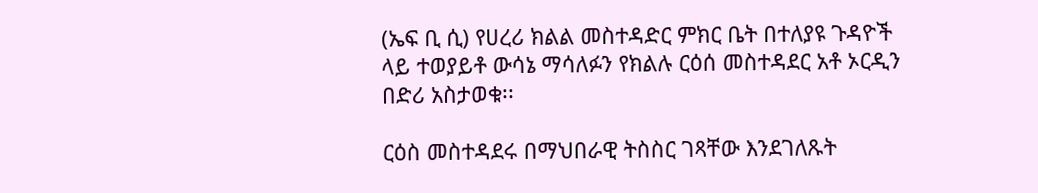(ኤፍ ቢ ሲ) የሀረሪ ክልል መስተዳድር ምክር ቤት በተለያዩ ጉዳዮች ላይ ተወያይቶ ውሳኔ ማሳለፉን የክልሉ ርዕሰ መስተዳደር አቶ ኦርዲን በድሪ አስታወቁ፡፡

ርዕስ መስተዳደሩ በማህበራዊ ትስስር ገጻቸው እንደገለጹት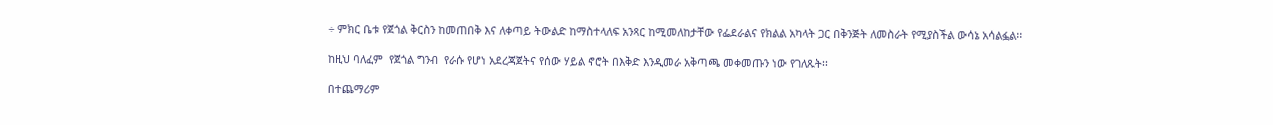÷ ምክር ቤቱ የጀጎል ቅርስን ከመጠበቅ እና ለቀጣይ ትውልድ ከማስተላለፍ አንጻር ከሚመለከታቸው የፌደራልና የክልል አካላት ጋር በቅንጅት ለመስራት የሚያስችል ውሳኔ አሳልፏል፡፡

ከዚህ ባለፈም  የጀጎል ግንብ  የራሱ የሆነ አደረጃጀትና የሰው ሃይል ኖሮት በእቅድ እንዲመራ አቅጣጫ መቀመጡን ነው የገለጹት፡፡

በተጨማሪም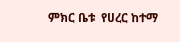ምክር ቤቱ  የሀረር ከተማ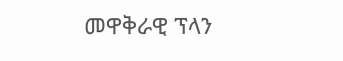መዋቅራዊ ፕላን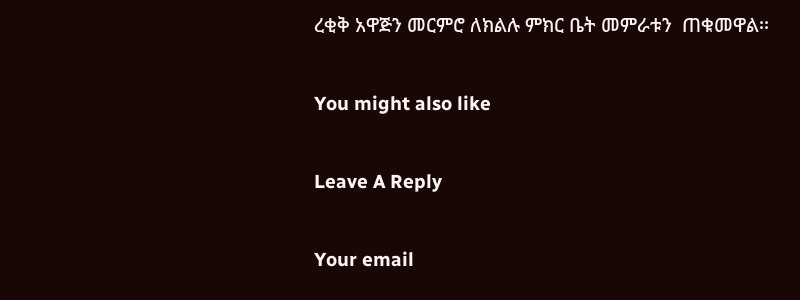ረቂቅ አዋጅን መርምሮ ለክልሉ ምክር ቤት መምራቱን  ጠቁመዋል፡፡

You might also like

Leave A Reply

Your email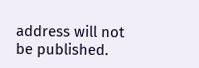address will not be published.